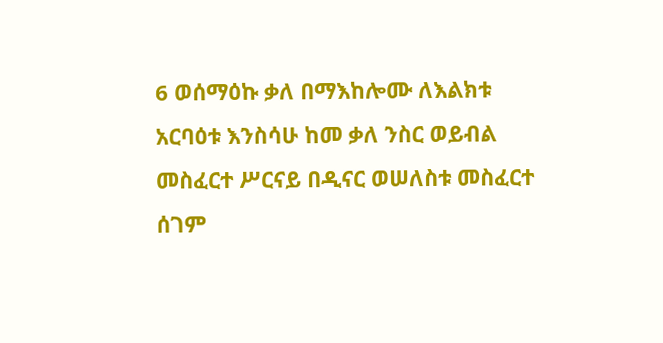6 ወሰማዕኩ ቃለ በማእከሎሙ ለእልክቱ አርባዕቱ እንስሳሁ ከመ ቃለ ንስር ወይብል መስፈርተ ሥርናይ በዲናር ወሠለስቱ መስፈርተ ሰገም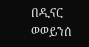በዲናር ወወይንሰ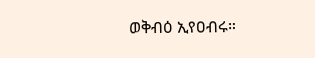ወቅብዕ ኢየዐብሩ።